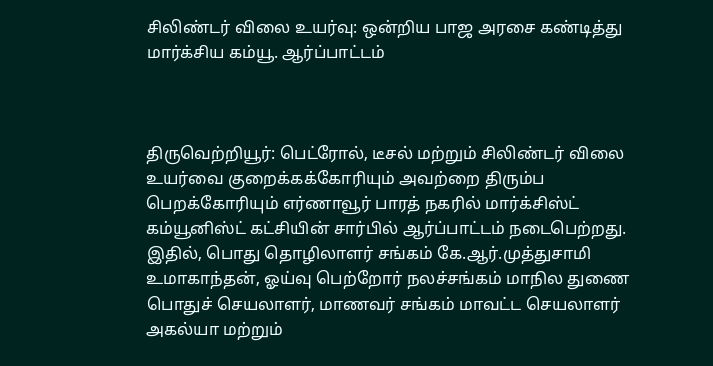சிலிண்டர் விலை உயர்வு: ஒன்றிய பாஜ அரசை கண்டித்து மார்க்சிய கம்யூ. ஆர்ப்பாட்டம்



திருவெற்றியூர்: பெட்ரோல், டீசல் மற்றும் சிலிண்டர் விலை உயர்வை குறைக்கக்கோரியும் அவற்றை திரும்ப பெறக்கோரியும் எர்ணாவூர் பாரத் நகரில் மார்க்சிஸ்ட் கம்யூனிஸ்ட் கட்சியின் சார்பில் ஆர்ப்பாட்டம் நடைபெற்றது. இதில், பொது தொழிலாளர் சங்கம் கே.ஆர்.முத்துசாமி உமாகாந்தன், ஓய்வு பெற்றோர் நலச்சங்கம் மாநில துணை பொதுச் செயலாளர், மாணவர் சங்கம் மாவட்ட செயலாளர் அகல்யா மற்றும்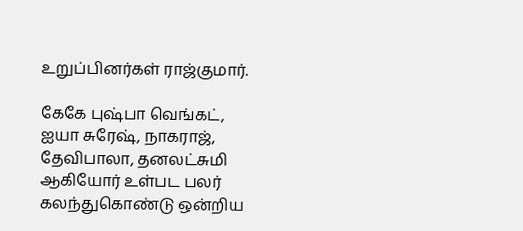உறுப்பினர்கள் ராஜ்குமார்.

கேகே புஷ்பா வெங்கட், ஐயா சுரேஷ், நாகராஜ், தேவிபாலா, தனலட்சுமி ஆகியோர் உள்பட பலர் கலந்துகொண்டு ஒன்றிய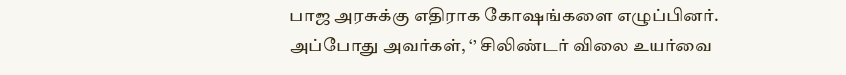பாஜ அரசுக்கு எதிராக கோஷங்களை எழுப்பினர். அப்போது அவர்கள், ‘’ சிலிண்டர் விலை உயர்வை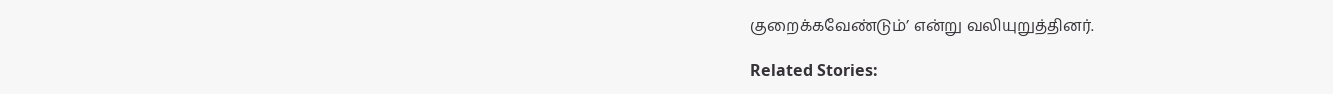குறைக்கவேண்டும்’ என்று வலியுறுத்தினர்.

Related Stories: